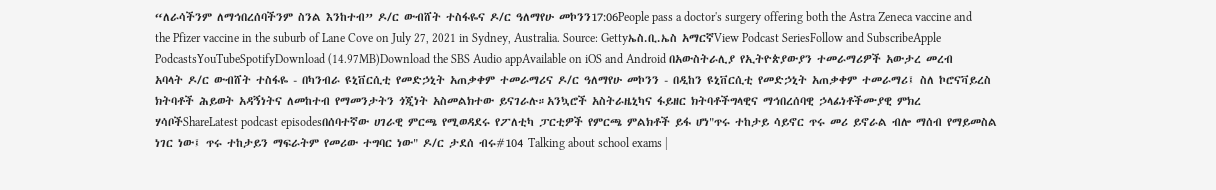“ለራሳችንም ለማኅበረሰባችንም ስንል እንከተብ” ዶ/ር ውብሸት ተስፋዬና ዶ/ር ዓለማየሁ መኮንን17:06People pass a doctor's surgery offering both the Astra Zeneca vaccine and the Pfizer vaccine in the suburb of Lane Cove on July 27, 2021 in Sydney, Australia. Source: Gettyኤስ.ቢ.ኤስ አማርኛView Podcast SeriesFollow and SubscribeApple PodcastsYouTubeSpotifyDownload (14.97MB)Download the SBS Audio appAvailable on iOS and Android በአውስትራሊያ የኢትዮጵያውያን ተመራማሪዎች አውታረ መረብ አባላት ዶ/ር ውብሸት ተስፋዬ - በካንብራ ዩኒቨርሲቲ የመድኃኒት አጠቃቀም ተመራማሪና ዶ/ር ዓለማየሁ መኮንን - በዲከን ዩኒቨርሲቲ የመድኃኒት አጠቃቀም ተመራማሪ፤ ስለ ኮሮናቫይረስ ክትባቶች ሕይወት አዳኝነትና ለመከተብ የማመንታትን ጎጂነት አስመልክተው ይናገራሉ።አንኳሮች አስትራዜኒካና ፋይዘር ክትባቶችግላዊና ማኅበረሰባዊ ኃላፊነቶችሙያዊ ምክረ ሃሳቦችShareLatest podcast episodesበሰባተኛው ሀገራዊ ምርጫ የሚወዳደሩ የፖለቲካ ፓርቲዎች የምርጫ ምልክቶች ይፋ ሆነ"ጥሩ ተከታይ ሳይኖር ጥሩ መሪ ይኖራል ብሎ ማሰብ የማይመስል ነገር ነው፤ ጥሩ ተከታይን ማፍራትም የመሪው ተግባር ነው" ዶ/ር ታደሰ ብሩ#104 Talking about school exams |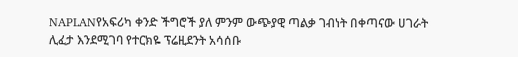NAPLANየአፍሪካ ቀንድ ችግሮች ያለ ምንም ውጭያዊ ጣልቃ ገብነት በቀጣናው ሀገራት ሊፈታ እንደሚገባ የተርክዬ ፕሬዚደንት አሳሰቡ